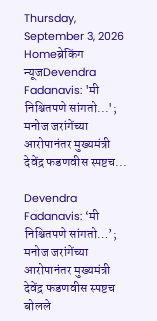Thursday, September 3, 2026
Homeब्रेकिंग न्यूजDevendra Fadanavis: 'मी निश्चितपणे सांगतो...'; मनोज जरांगेंच्या आरोपानंतर मुख्यमंत्री देवेंद्र फडणवीस स्पष्टच...

Devendra Fadanavis: ‘मी निश्चितपणे सांगतो…’; मनोज जरांगेंच्या आरोपानंतर मुख्यमंत्री देवेंद्र फडणवीस स्पष्टच बोलले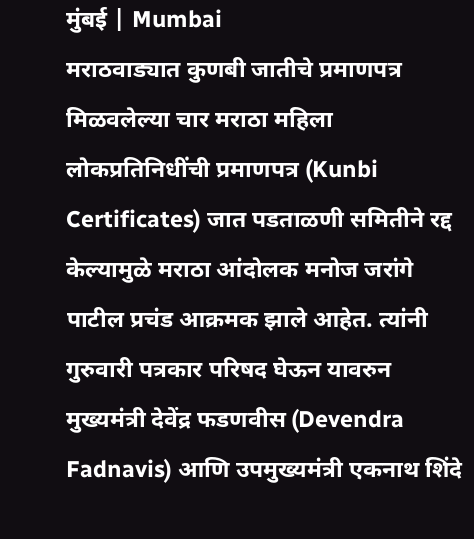मुंबई | Mumbai
मराठवाड्यात कुणबी जातीचे प्रमाणपत्र मिळवलेल्या चार मराठा महिला लोकप्रतिनिधींची प्रमाणपत्र (Kunbi Certificates) जात पडताळणी समितीने रद्द केल्यामुळे मराठा आंदोलक मनोज जरांगे पाटील प्रचंड आक्रमक झाले आहेत. त्यांनी गुरुवारी पत्रकार परिषद घेऊन यावरुन मुख्यमंत्री देवेंद्र फडणवीस (Devendra Fadnavis) आणि उपमुख्यमंत्री एकनाथ शिंदे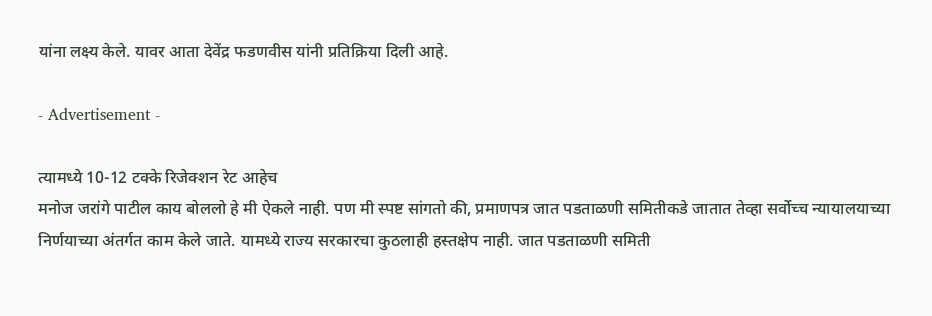यांना लक्ष्य केले. यावर आता देवेंद्र फडणवीस यांनी प्रतिक्रिया दिली आहे.

- Advertisement -

त्यामध्ये 10-12 टक्के रिजेक्शन रेट आहेच
मनोज जरांगे पाटील काय बोललो हे मी ऐकले नाही. पण मी स्पष्ट सांगतो की, प्रमाणपत्र जात पडताळणी समितीकडे जातात तेव्हा सर्वोच्च न्यायालयाच्या निर्णयाच्या अंतर्गत काम केले जाते. यामध्ये राज्य सरकारचा कुठलाही हस्तक्षेप नाही. जात पडताळणी समिती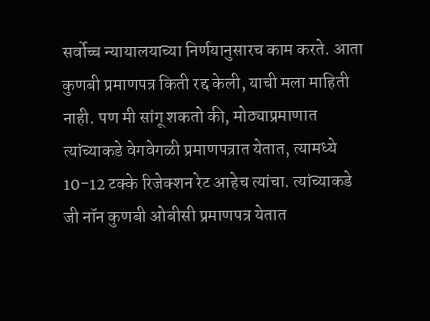सर्वोच्च न्यायालयाच्या निर्णयानुसारच काम करते. आता कुणबी प्रमाणपत्र किती रद्द केली, याची मला माहिती नाही. पण मी सांगू शकतो की, मोठ्याप्रमाणात त्यांच्याकडे वेगवेगळी प्रमाणपत्रात येतात, त्यामध्ये 10-12 टक्के रिजेक्शन रेट आहेच त्यांचा. त्यांच्याकडे जी नॉन कुणबी ओबीसी प्रमाणपत्र येतात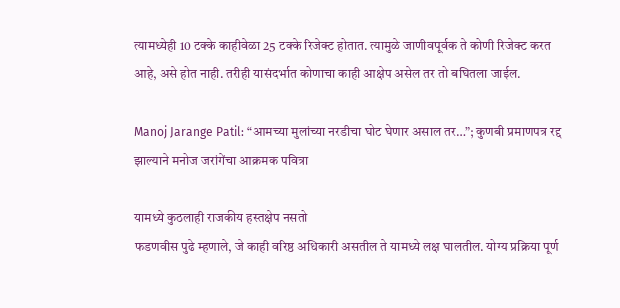त्यामध्येही 10 टक्के काहीवेळा 25 टक्के रिजेक्ट होतात. त्यामुळे जाणीवपूर्वक ते कोणी रिजेक्ट करत आहे, असे होत नाही. तरीही यासंदर्भात कोणाचा काही आक्षेप असेल तर तो बघितला जाईल.

Manoj Jarange Patil: “आमच्या मुलांच्या नरडीचा घोट घेणार असाल तर…”; कुणबी प्रमाणपत्र रद्द झाल्याने मनोज जरांगेंचा आक्रमक पवित्रा

यामध्ये कुठलाही राजकीय हस्तक्षेप नसतो
फडणवीस पुढे म्हणाले, जे काही वरिष्ठ अधिकारी असतील ते यामध्ये लक्ष घालतील. योग्य प्रक्रिया पूर्ण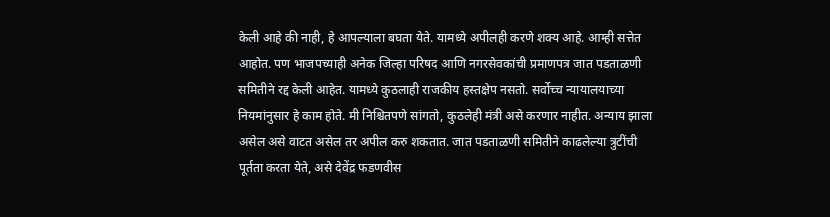केली आहे की नाही, हे आपल्याला बघता येते. यामध्ये अपीलही करणे शक्य आहे. आम्ही सत्तेत आहोत. पण भाजपच्याही अनेक जिल्हा परिषद आणि नगरसेवकांची प्रमाणपत्र जात पडताळणी समितीने रद्द केली आहेत. यामध्ये कुठलाही राजकीय हस्तक्षेप नसतो. सर्वोच्च न्यायालयाच्या नियमांनुसार हे काम होते. मी निश्चितपणे सांगतो, कुठलेही मंत्री असे करणार नाहीत. अन्याय झाला असेल असे वाटत असेल तर अपील करु शकतात. जात पडताळणी समितीने काढलेल्या त्रुटींची पूर्तता करता येते, असे देवेंद्र फडणवीस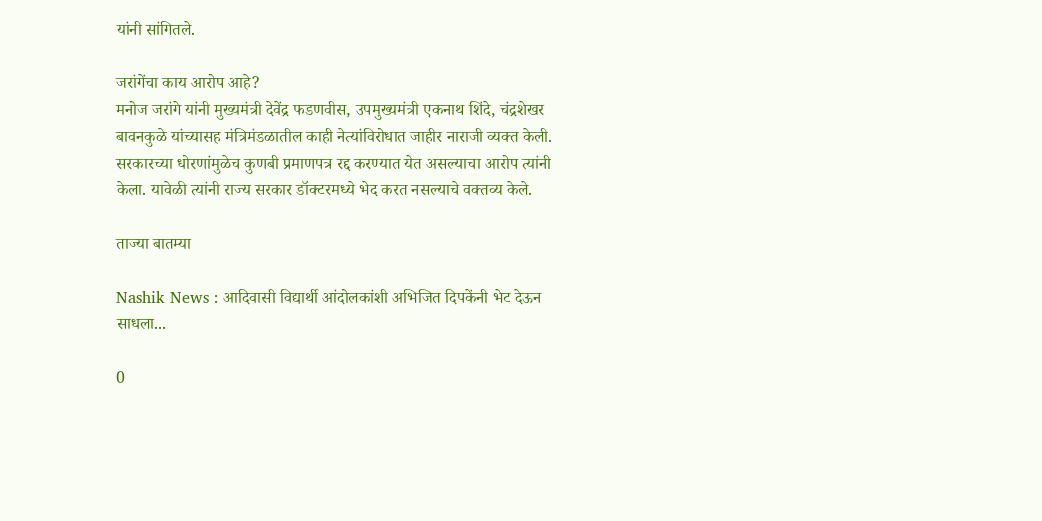यांनी सांगितले.

जरांगेंचा काय आरोप आहे?
मनोज जरांगे यांनी मुख्यमंत्री देवेंद्र फडणवीस, उपमुख्यमंत्री एकनाथ शिंदे, चंद्रशेखर बावनकुळे यांच्यासह मंत्रिमंडळातील काही नेत्यांविरोधात जाहीर नाराजी व्यक्त केली. सरकारच्या धोरणांमुळेच कुणबी प्रमाणपत्र रद्द करण्यात येत असल्याचा आरोप त्यांनी केला. यावेळी त्यांनी राज्य सरकार डॉक्टरमध्ये भेद करत नसल्याचे वक्तव्य केले.

ताज्या बातम्या

Nashik News : आदिवासी विद्यार्थी आंदोलकांशी अभिजित दिपकेंनी भेट देऊन साधला...

0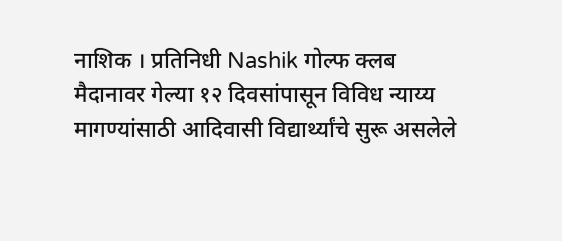नाशिक । प्रतिनिधी Nashik गोल्फ क्लब मैदानावर गेल्या १२ दिवसांपासून विविध न्याय्य मागण्यांसाठी आदिवासी विद्यार्थ्यांचे सुरू असलेले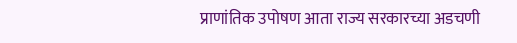प्राणांतिक उपोषण आता राज्य सरकारच्या अडचणी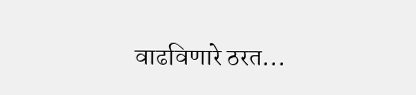वाढविणारे ठरत...